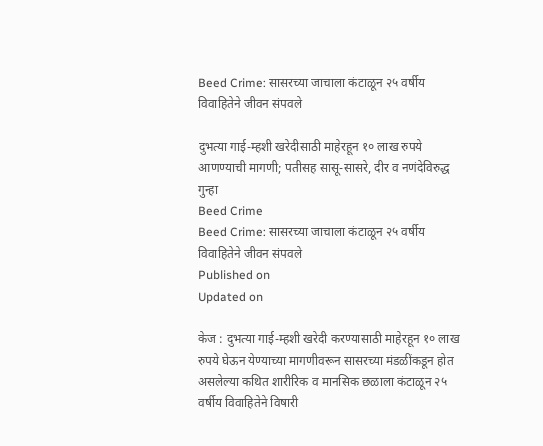Beed Crime: सासरच्या जाचाला कंटाळून २५ वर्षीय विवाहितेने जीवन संपवले

दुभत्या गाई-म्हशी खरेदीसाठी माहेरहून १० लाख रुपये आणण्याची मागणी; पतीसह सासू-सासरे, दीर व नणंदेविरुद्ध गुन्हा
Beed Crime
Beed Crime: सासरच्या जाचाला कंटाळून २५ वर्षीय विवाहितेने जीवन संपवले
Published on
Updated on

केज : दुभत्या गाई-म्हशी खरेदी करण्यासाठी माहेरहून १० लाख रुपये घेऊन येण्याच्या मागणीवरून सासरच्या मंडळींकडून होत असलेल्या कथित शारीरिक व मानसिक छळाला कंटाळून २५ वर्षीय विवाहितेने विषारी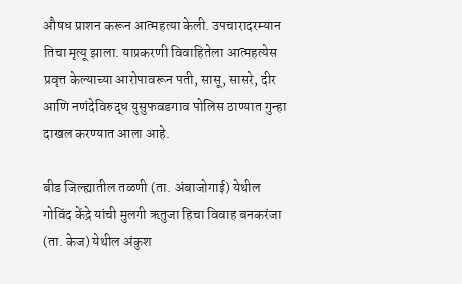औषध प्राशन करून आत्महत्या केली. उपचारादरम्यान तिचा मृत्यू झाला. याप्रकरणी विवाहितेला आत्महत्येस प्रवृत्त केल्याच्या आरोपावरून पती, सासू, सासरे, दीर आणि नणंदेविरुद्ध युसुफवडगाव पोलिस ठाण्यात गुन्हा दाखल करण्यात आला आहे.

बीड जिल्ह्यातील तळणी (ता. अंबाजोगाई) येथील गोविंद केंद्रे यांची मुलगी ऋतुजा हिचा विवाह बनकरंजा (ता. केज) येथील अंकुश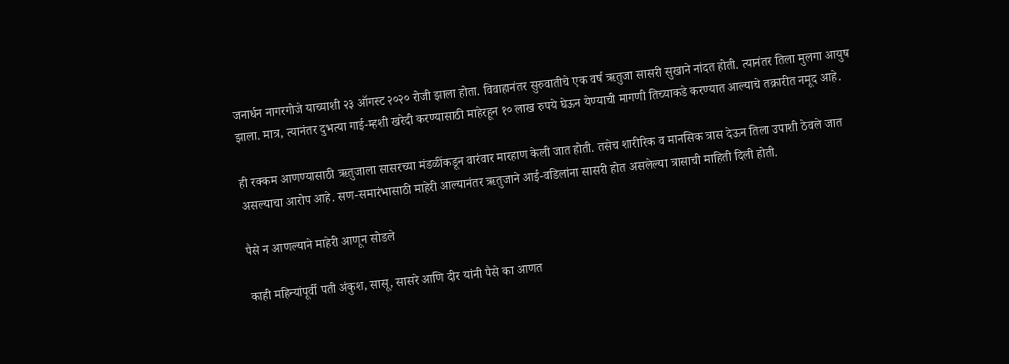जनार्धन नागरगोजे याच्याशी २३ ऑगस्ट २०२० रोजी झाला होता. विवाहानंतर सुरुवातीचे एक वर्ष ऋतुजा सासरी सुखाने नांदत होती. त्यानंतर तिला मुलगा आयुष झाला. मात्र, त्यानंतर दुभत्या गाई-म्हशी खरेदी करण्यासाठी माहेरहून १० लाख रुपये घेऊन येण्याची मागणी तिच्याकडे करण्यात आल्याचे तक्रारीत नमूद आहे.

ही रक्कम आणण्यासाठी ऋतुजाला सासरच्या मंडळींकडून वारंवार मारहाण केली जात होती. तसेच शारीरिक व मानसिक त्रास देऊन तिला उपाशी ठेवले जात असल्याचा आरोप आहे. सण-समारंभासाठी माहेरी आल्यानंतर ऋतुजाने आई-वडिलांना सासरी होत असलेल्या त्रासाची माहिती दिली होती.

पैसे न आणल्याने माहेरी आणून सोडले

काही महिन्यांपूर्वी पती अंकुश, सासू, सासरे आणि दीर यांनी पैसे का आणत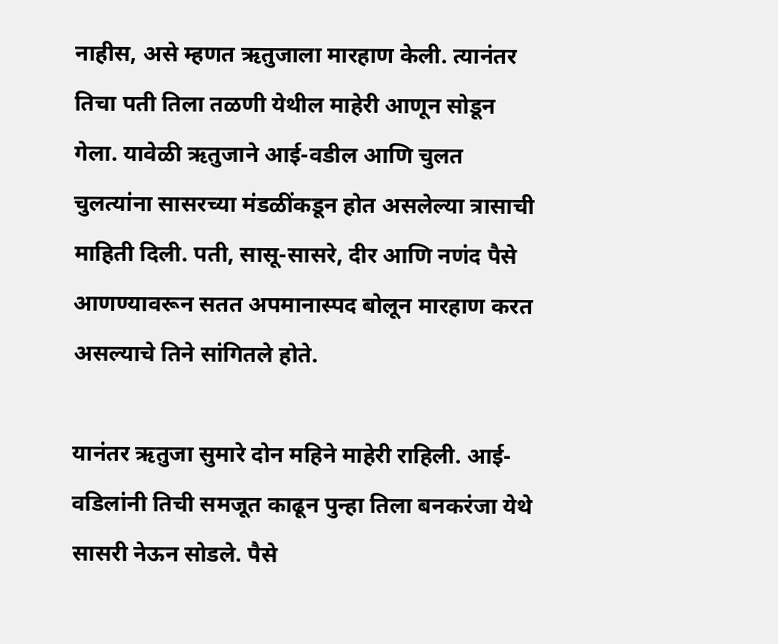नाहीस, असे म्हणत ऋतुजाला मारहाण केली. त्यानंतर तिचा पती तिला तळणी येथील माहेरी आणून सोडून गेला. यावेळी ऋतुजाने आई-वडील आणि चुलत चुलत्यांना सासरच्या मंडळींकडून होत असलेल्या त्रासाची माहिती दिली. पती, सासू-सासरे, दीर आणि नणंद पैसे आणण्यावरून सतत अपमानास्पद बोलून मारहाण करत असल्याचे तिने सांगितले होते.

यानंतर ऋतुजा सुमारे दोन महिने माहेरी राहिली. आई-वडिलांनी तिची समजूत काढून पुन्हा तिला बनकरंजा येथे सासरी नेऊन सोडले. पैसे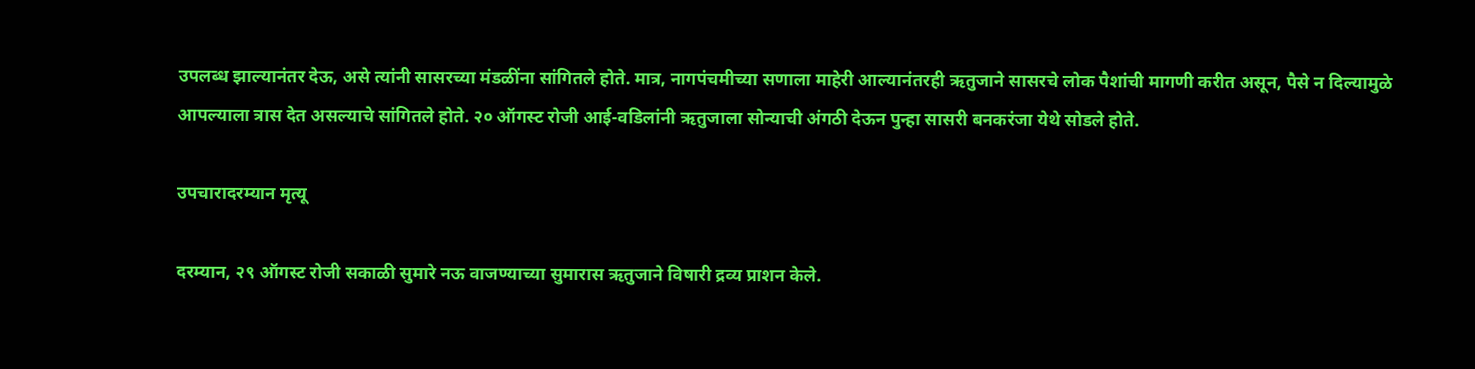उपलब्ध झाल्यानंतर देऊ, असे त्यांनी सासरच्या मंडळींना सांगितले होते. मात्र, नागपंचमीच्या सणाला माहेरी आल्यानंतरही ऋतुजाने सासरचे लोक पैशांची मागणी करीत असून, पैसे न दिल्यामुळे आपल्याला त्रास देत असल्याचे सांगितले होते. २० ऑगस्ट रोजी आई-वडिलांनी ऋतुजाला सोन्याची अंगठी देऊन पुन्हा सासरी बनकरंजा येथे सोडले होते.

उपचारादरम्यान मृत्यू

दरम्यान, २९ ऑगस्ट रोजी सकाळी सुमारे नऊ वाजण्याच्या सुमारास ऋतुजाने विषारी द्रव्य प्राशन केले.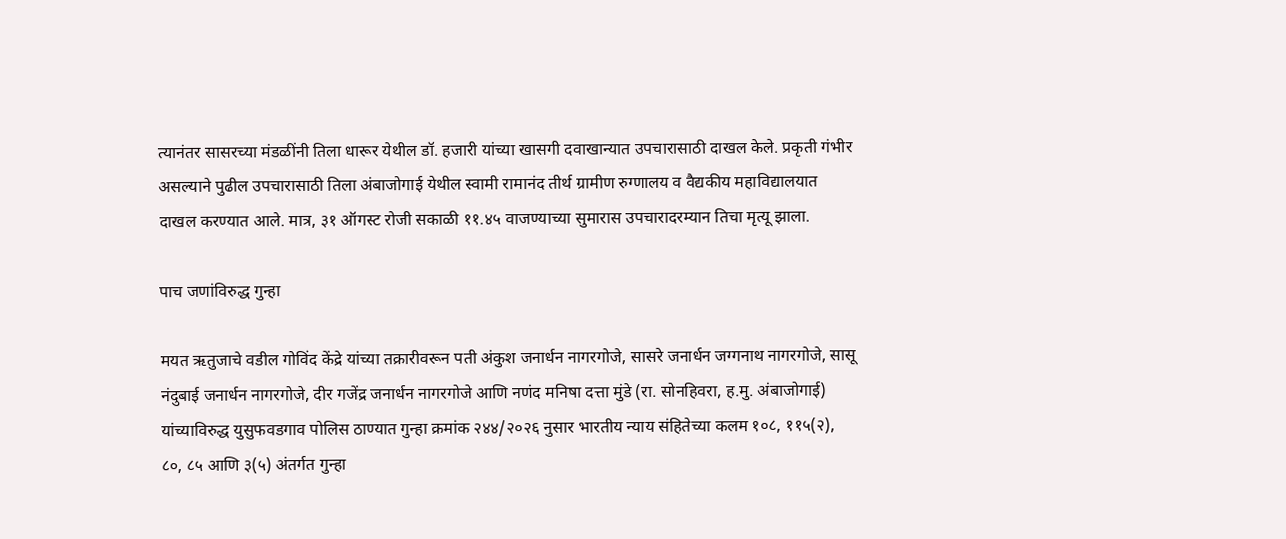त्यानंतर सासरच्या मंडळींनी तिला धारूर येथील डॉ. हजारी यांच्या खासगी दवाखान्यात उपचारासाठी दाखल केले. प्रकृती गंभीर असल्याने पुढील उपचारासाठी तिला अंबाजोगाई येथील स्वामी रामानंद तीर्थ ग्रामीण रुग्णालय व वैद्यकीय महाविद्यालयात दाखल करण्यात आले. मात्र, ३१ ऑगस्ट रोजी सकाळी ११.४५ वाजण्याच्या सुमारास उपचारादरम्यान तिचा मृत्यू झाला.

पाच जणांविरुद्ध गुन्हा

मयत ऋतुजाचे वडील गोविंद केंद्रे यांच्या तक्रारीवरून पती अंकुश जनार्धन नागरगोजे, सासरे जनार्धन जग्गनाथ नागरगोजे, सासू नंदुबाई जनार्धन नागरगोजे, दीर गजेंद्र जनार्धन नागरगोजे आणि नणंद मनिषा दत्ता मुंडे (रा. सोनहिवरा, ह.मु. अंबाजोगाई) यांच्याविरुद्ध युसुफवडगाव पोलिस ठाण्यात गुन्हा क्रमांक २४४/२०२६ नुसार भारतीय न्याय संहितेच्या कलम १०८, ११५(२), ८०, ८५ आणि ३(५) अंतर्गत गुन्हा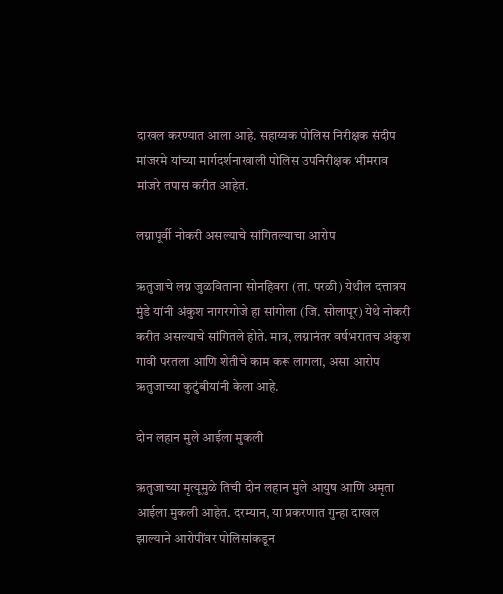दाखल करण्यात आला आहे. सहाय्यक पोलिस निरीक्षक संदीप मांजरमे यांच्या मार्गदर्शनाखाली पोलिस उपनिरीक्षक भीमराव मांजरे तपास करीत आहेत.

लग्नापूर्वी नोकरी असल्याचे सांगितल्याचा आरोप

ऋतुजाचे लग्न जुळविताना सोनहिवरा (ता. परळी) येथील दत्तात्रय मुंडे यांनी अंकुश नागरगोजे हा सांगोला (जि. सोलापूर) येथे नोकरी करीत असल्याचे सांगितले होते. मात्र, लग्नानंतर वर्षभरातच अंकुश गावी परतला आणि शेतीचे काम करू लागला, असा आरोप ऋतुजाच्या कुटुंबीयांनी केला आहे.

दोन लहान मुले आईला मुकली

ऋतुजाच्या मृत्यूमुळे तिची दोन लहान मुले आयुष आणि अमृता आईला मुकली आहेत. दरम्यान, या प्रकरणात गुन्हा दाखल झाल्याने आरोपींवर पोलिसांकडून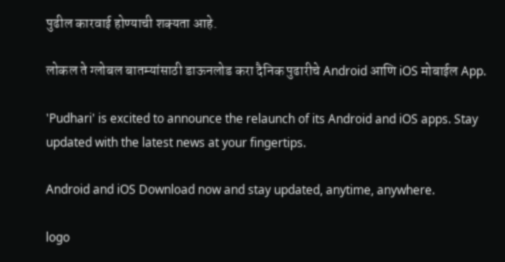पुढील कारवाई होण्याची शक्यता आहे.

लोकल ते ग्लोबल बातम्यांसाठी डाऊनलोड करा दैनिक पुढारीचे Android आणि iOS मोबाईल App.

'Pudhari' is excited to announce the relaunch of its Android and iOS apps. Stay updated with the latest news at your fingertips.

Android and iOS Download now and stay updated, anytime, anywhere.

logo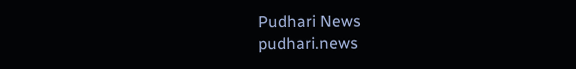Pudhari News
pudhari.news